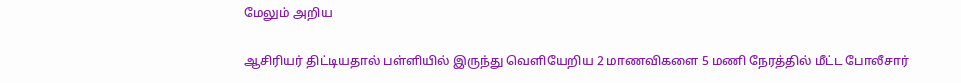மேலும் அறிய

ஆசிரியர் திட்டியதால் பள்ளியில் இருந்து வெளியேறிய 2 மாணவிகளை 5 மணி நேரத்தில் மீட்ட போலீசார்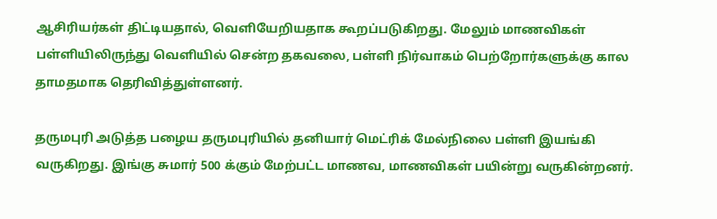ஆசிரியர்கள் திட்டியதால், வெளியேறியதாக கூறப்படுகிறது. மேலும் மாணவிகள் பள்ளியிலிருந்து வெளியில் சென்ற தகவலை, பள்ளி நிர்வாகம் பெற்றோர்களுக்கு கால தாமதமாக தெரிவித்துள்ளனர்.

தருமபுரி அடுத்த பழைய தருமபுரியில் தனியார் மெட்ரிக் மேல்நிலை பள்ளி இயங்கி வருகிறது. இங்கு சுமார் 500 க்கும் மேற்பட்ட மாணவ, மாணவிகள் பயின்று வருகின்றனர்.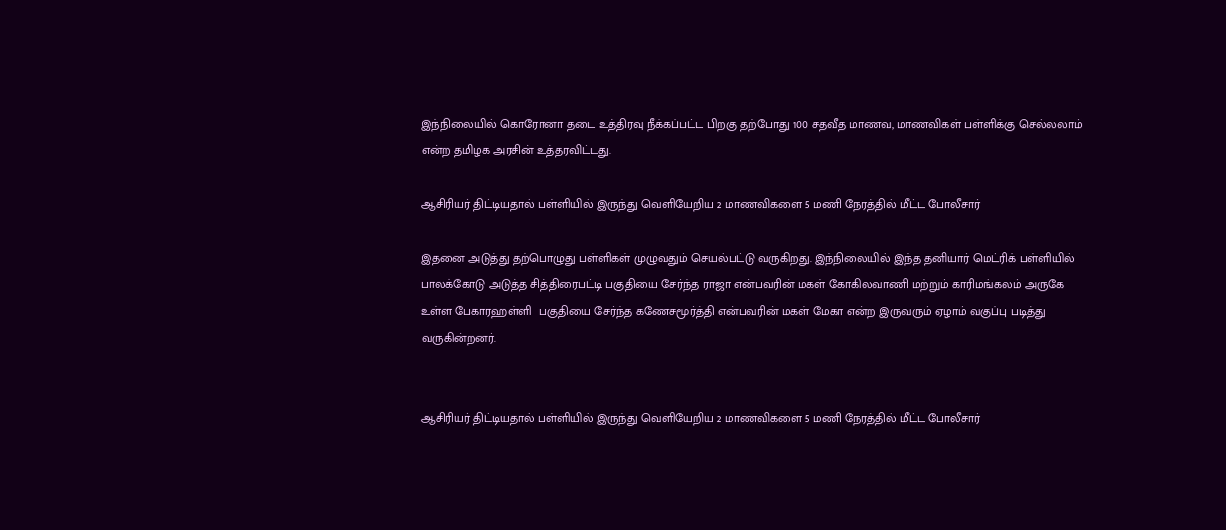இந்நிலையில் கொரோனா தடை உத்திரவு நீக்கப்பட்ட பிறகு தற்போது 100 சதவீத மாணவ, மாணவிகள் பள்ளிக்கு செல்லலாம் என்ற தமிழக அரசின் உத்தரவிட்டது.

ஆசிரியர் திட்டியதால் பள்ளியில் இருந்து வெளியேறிய 2 மாணவிகளை 5 மணி நேரத்தில் மீட்ட போலீசார்

இதனை அடுத்து தற்பொழுது பள்ளிகள் முழுவதும் செயல்பட்டு வருகிறது. இந்நிலையில் இந்த தனியார் மெட்ரிக் பள்ளியில் பாலக்கோடு அடுத்த சித்திரைபட்டி பகுதியை சேர்ந்த ராஜா என்பவரின் மகள் கோகிலவாணி மற்றும் காரிமங்கலம் அருகே உள்ள பேகாரஹள்ளி  பகுதியை சேர்ந்த கணேசமூர்த்தி என்பவரின் மகள் மேகா என்ற இருவரும் ஏழாம் வகுப்பு படித்து வருகின்றனர்.


ஆசிரியர் திட்டியதால் பள்ளியில் இருந்து வெளியேறிய 2 மாணவிகளை 5 மணி நேரத்தில் மீட்ட போலீசார்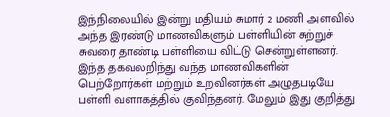இந்நிலையில் இன்று மதியம் சுமார் 2 மணி அளவில் அந்த இரண்டு மாணவிகளும் பள்ளியின் சுற்றுச் சுவரை தாண்டி பள்ளியை விட்டு சென்றுள்ளனர். இந்த தகவலறிந்து வந்த மாணவிகளின் பெற்றோர்கள் மற்றும் உறவினர்கள் அழுதபடியே பள்ளி வளாகத்தில் குவிந்தனர். மேலும் இது குறித்து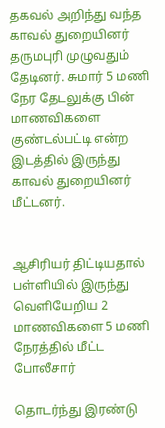தகவல் அறிந்து வந்த காவல் துறையினர் தருமபுரி முழுவதும் தேடினர். சுமார் 5 மணி நேர தேடலுக்கு பின் மாணவிகளை குண்டல்பட்டி என்ற இடத்தில் இருந்து காவல் துறையினர் மீட்டனர்.


ஆசிரியர் திட்டியதால் பள்ளியில் இருந்து வெளியேறிய 2 மாணவிகளை 5 மணி நேரத்தில் மீட்ட போலீசார்

தொடர்ந்து இரண்டு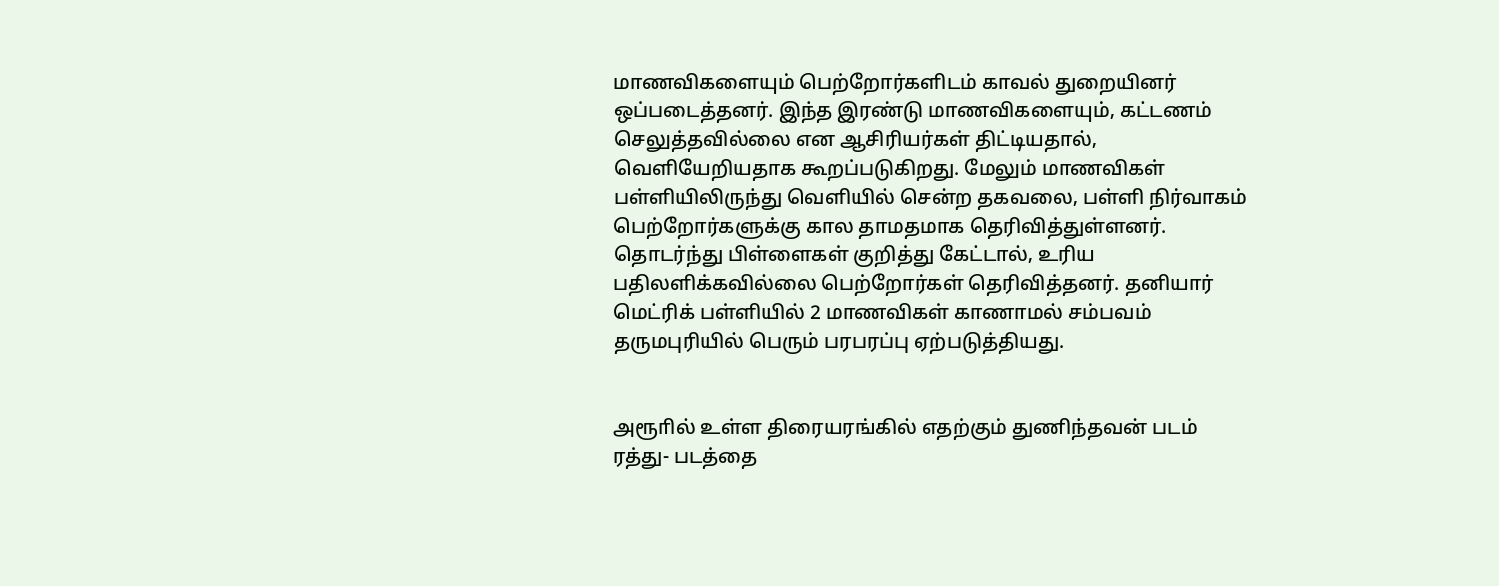மாணவிகளையும் பெற்றோர்களிடம் காவல் துறையினர் ஒப்படைத்தனர். இந்த இரண்டு மாணவிகளையும், கட்டணம் செலுத்தவில்லை என ஆசிரியர்கள் திட்டியதால், வெளியேறியதாக கூறப்படுகிறது. மேலும் மாணவிகள் பள்ளியிலிருந்து வெளியில் சென்ற தகவலை, பள்ளி நிர்வாகம் பெற்றோர்களுக்கு கால தாமதமாக தெரிவித்துள்ளனர். தொடர்ந்து பிள்ளைகள் குறித்து கேட்டால், உரிய பதிலளிக்கவில்லை பெற்றோர்கள் தெரிவித்தனர். தனியார் மெட்ரிக் பள்ளியில் 2 மாணவிகள் காணாமல் சம்பவம் தருமபுரியில் பெரும் பரபரப்பு ஏற்படுத்தியது.


அரூாில் உள்ள திரையரங்கில் எதற்கும் துணிந்தவன் படம் ரத்து- படத்தை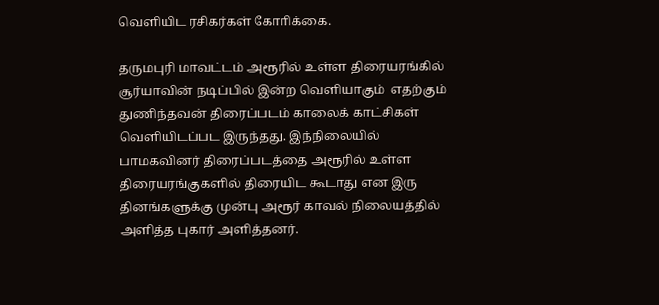வெளியிட ரசிகர்கள் கோாிக்கை.

தருமபுரி மாவட்டம் அரூரில் உள்ள திரையரங்கில் சூர்யாவின் நடிப்பில் இன்ற வெளியாகும்  எதற்கும் துணிந்தவன் திரைப்படம் காலைக் காட்சிகள் வெளியிடப்பட இருந்தது. இந்நிலையில் பாமகவினர் திரைப்படத்தை அரூரில் உள்ள திரையரங்குகளில் திரையிட கூடாது என இரு தினங்களுக்கு முன்பு அரூர் காவல் நிலையத்தில் அளித்த புகார் அளித்தனர்.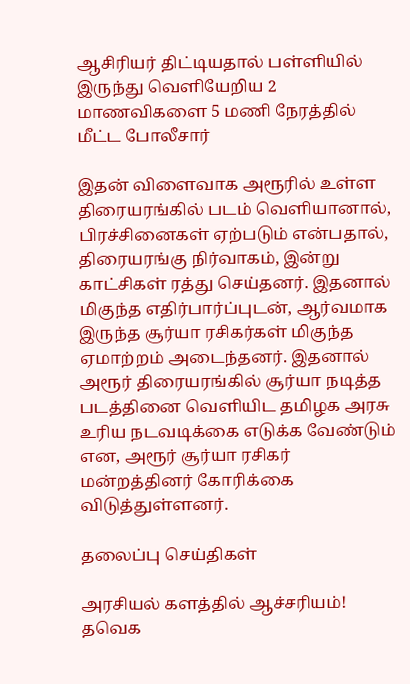ஆசிரியர் திட்டியதால் பள்ளியில் இருந்து வெளியேறிய 2 மாணவிகளை 5 மணி நேரத்தில் மீட்ட போலீசார்

இதன் விளைவாக அரூரில் உள்ள திரையரங்கில் படம் வெளியானால், பிரச்சினைகள் ஏற்படும் என்பதால், திரையரங்கு நிர்வாகம், இன்று  காட்சிகள் ரத்து செய்தனர். இதனால் மிகுந்த எதிர்பார்ப்புடன், ஆர்வமாக இருந்த சூர்யா ரசிகர்கள் மிகுந்த ஏமாற்றம் அடைந்தனர். இதனால் அரூர் திரையரங்கில் சூர்யா நடித்த படத்தினை வெளியிட தமிழக அரசு உரிய நடவடிக்கை எடுக்க வேண்டும் என, அரூர் சூர்யா ரசிகர் மன்றத்தினர் கோரிக்கை விடுத்துள்ளனர்.

தலைப்பு செய்திகள்

அரசியல் களத்தில் ஆச்சரியம்! தவெக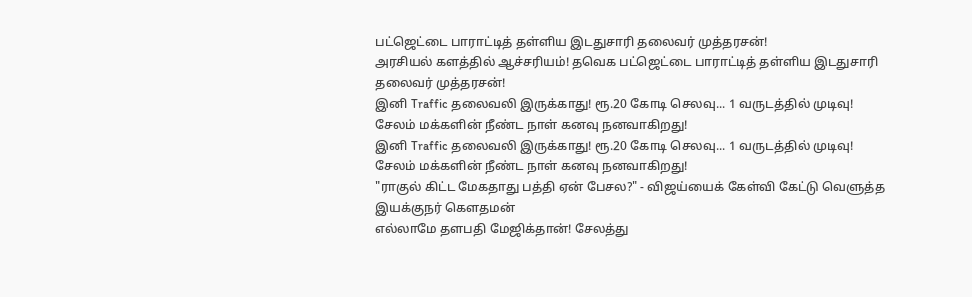பட்ஜெட்டை பாராட்டித் தள்ளிய இடதுசாரி தலைவர் முத்தரசன்!
அரசியல் களத்தில் ஆச்சரியம்! தவெக பட்ஜெட்டை பாராட்டித் தள்ளிய இடதுசாரி தலைவர் முத்தரசன்!
இனி Traffic தலைவலி இருக்காது! ரூ.20 கோடி செலவு... 1 வருடத்தில் முடிவு! சேலம் மக்களின் நீண்ட நாள் கனவு நனவாகிறது!
இனி Traffic தலைவலி இருக்காது! ரூ.20 கோடி செலவு... 1 வருடத்தில் முடிவு! சேலம் மக்களின் நீண்ட நாள் கனவு நனவாகிறது!
"ராகுல் கிட்ட மேகதாது பத்தி ஏன் பேசல?" - விஜய்யைக் கேள்வி கேட்டு வெளுத்த இயக்குநர் கெளதமன்
எல்லாமே தளபதி மேஜிக்தான்! சேலத்து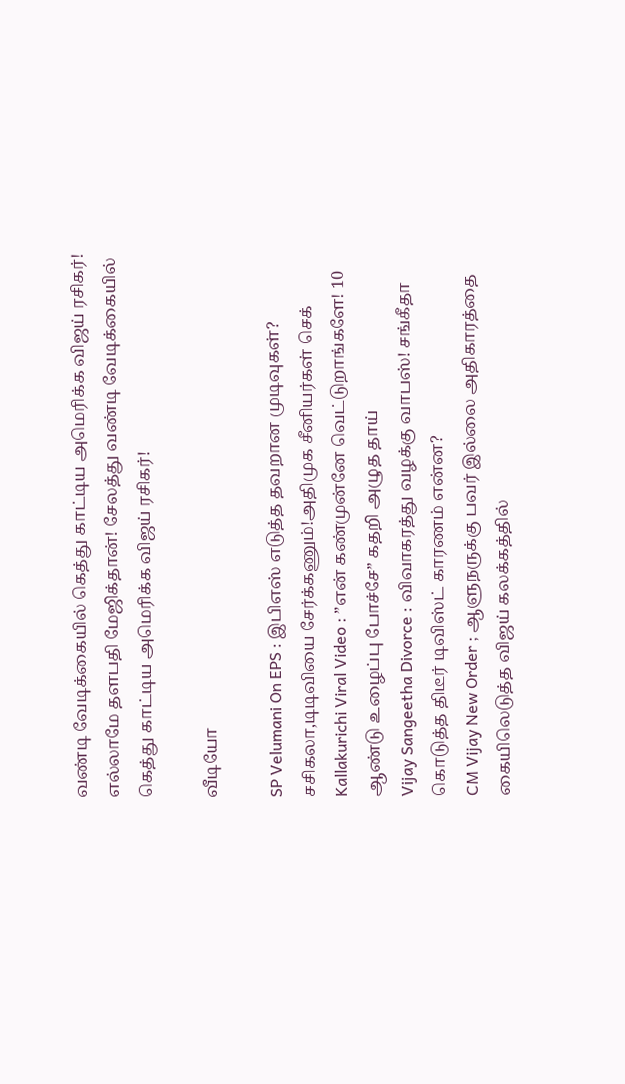வண்டி வேடிக்கையில் கெத்து காட்டிய அமெரிக்க விஜய் ரசிகர்!
எல்லாமே தளபதி மேஜிக்தான்! சேலத்து வண்டி வேடிக்கையில் கெத்து காட்டிய அமெரிக்க விஜய் ரசிகர்!

வீடியோ

SP Velumani On EPS : இபிஎஸ் எடுத்த தவறான முடிவுகள்? சசிகலா,டிடிவியை சேர்க்கணும்!அதிமுக சீனியர்கள் செக்
Kallakurichi Viral Video : ”என் கண்முன்னே வெட்டுறாங்களே! 10 ஆண்டு உழைப்பு போச்சே” கதறி அழுத தாய்
Vijay Sangeetha Divorce : விவாகரத்து வழக்கு வாபஸ்! சங்கீதா கொடுத்த திடீர் டிவிஸ்ட் காரணம் என்ன?
CM Vijay New Order ; ஆளுநருக்கு பவர் இல்லை அதிகாரத்தை கையிலெடுத்த விஜய் கலக்கத்தில்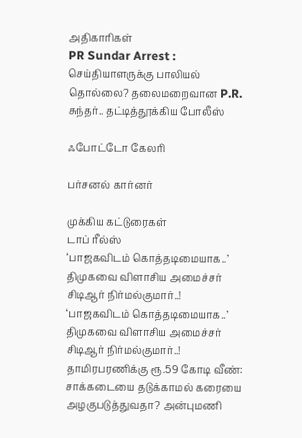அதிகாரிகள்
PR Sundar Arrest : செய்தியாளருக்கு பாலியல் தொல்லை? தலைமறைவான P.R. சுந்தர்.. தட்டித்தூக்கிய போலீஸ்

ஃபோட்டோ கேலரி

பர்சனல் கார்னர்

முக்கிய கட்டுரைகள்
டாப் ரீல்ஸ்
‘பாஜகவிடம் கொத்தடிமையாக..’ திமுகவை விளாசிய அமைச்சர் சிடிஆர் நிர்மல்குமார்..!
‘பாஜகவிடம் கொத்தடிமையாக..’ திமுகவை விளாசிய அமைச்சர் சிடிஆர் நிர்மல்குமார்..!
தாமிரபரணிக்கு ரூ.59 கோடி வீண்: சாக்கடையை தடுக்காமல் கரையை அழகுபடுத்துவதா? அன்புமணி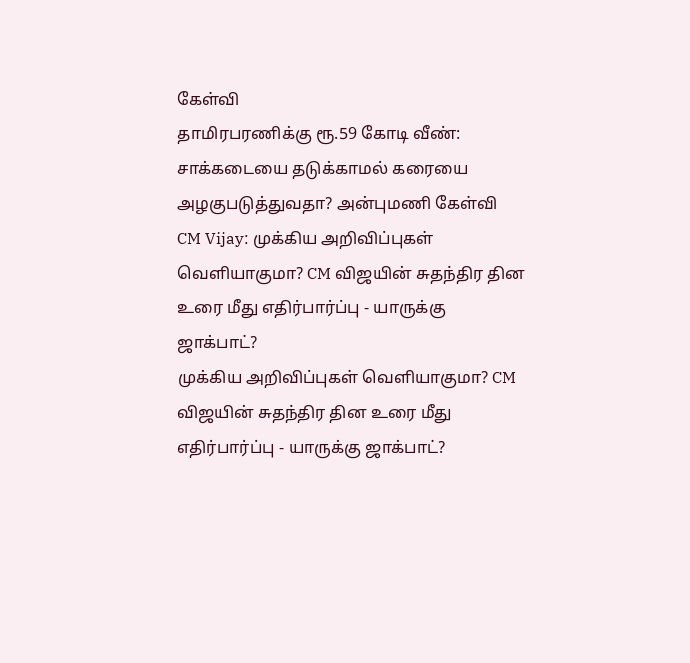கேள்வி
தாமிரபரணிக்கு ரூ.59 கோடி வீண்: சாக்கடையை தடுக்காமல் கரையை அழகுபடுத்துவதா? அன்புமணி கேள்வி
CM Vijay: முக்கிய அறிவிப்புகள் வெளியாகுமா? CM விஜயின் சுதந்திர தின உரை மீது எதிர்பார்ப்பு - யாருக்கு ஜாக்பாட்?
முக்கிய அறிவிப்புகள் வெளியாகுமா? CM விஜயின் சுதந்திர தின உரை மீது எதிர்பார்ப்பு - யாருக்கு ஜாக்பாட்?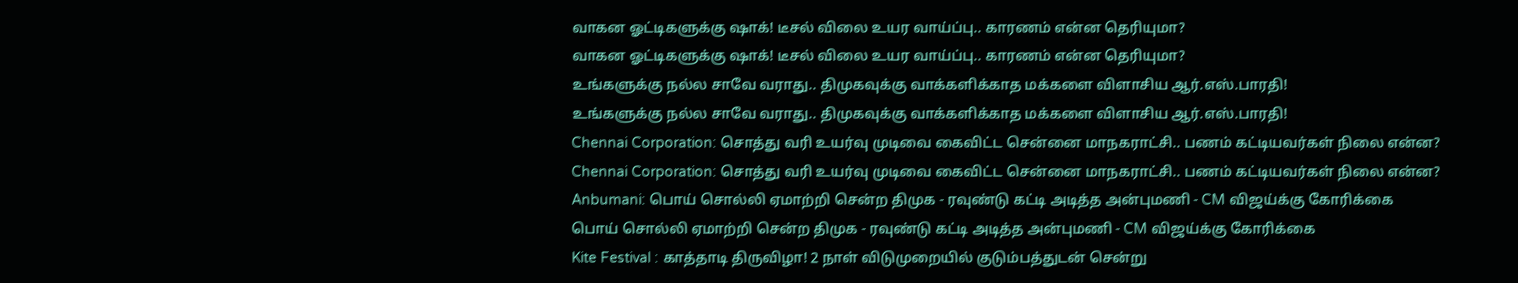வாகன ஓட்டிகளுக்கு ஷாக்! டீசல் விலை உயர வாய்ப்பு.. காரணம் என்ன தெரியுமா?
வாகன ஓட்டிகளுக்கு ஷாக்! டீசல் விலை உயர வாய்ப்பு.. காரணம் என்ன தெரியுமா?
உங்களுக்கு நல்ல சாவே வராது.. திமுகவுக்கு வாக்களிக்காத மக்களை விளாசிய ஆர்.எஸ்.பாரதி!
உங்களுக்கு நல்ல சாவே வராது.. திமுகவுக்கு வாக்களிக்காத மக்களை விளாசிய ஆர்.எஸ்.பாரதி!
Chennai Corporation: சொத்து வரி உயர்வு முடிவை கைவிட்ட சென்னை மாநகராட்சி.. பணம் கட்டியவர்கள் நிலை என்ன?
Chennai Corporation: சொத்து வரி உயர்வு முடிவை கைவிட்ட சென்னை மாநகராட்சி.. பணம் கட்டியவர்கள் நிலை என்ன?
Anbumani: பொய் சொல்லி ஏமாற்றி சென்ற திமுக - ரவுண்டு கட்டி அடித்த அன்புமணி - CM விஜய்க்கு கோரிக்கை
பொய் சொல்லி ஏமாற்றி சென்ற திமுக - ரவுண்டு கட்டி அடித்த அன்புமணி - CM விஜய்க்கு கோரிக்கை
Kite Festival : காத்தாடி திருவிழா! 2 நாள் விடுமுறையில் குடும்பத்துடன் சென்று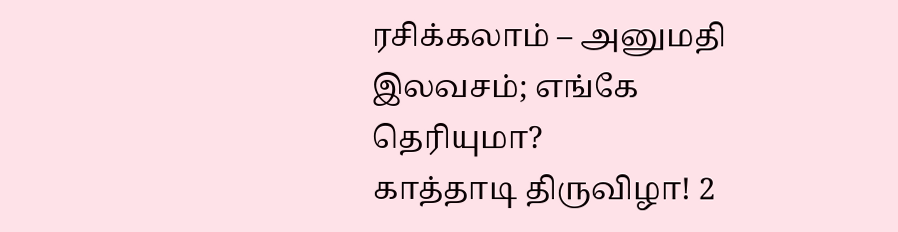ரசிக்கலாம் – அனுமதி இலவசம்; எங்கே தெரியுமா?
காத்தாடி திருவிழா! 2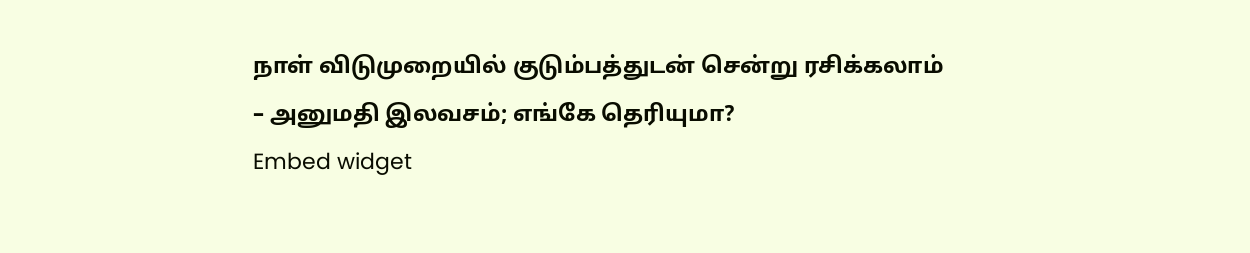நாள் விடுமுறையில் குடும்பத்துடன் சென்று ரசிக்கலாம் – அனுமதி இலவசம்; எங்கே தெரியுமா?
Embed widget